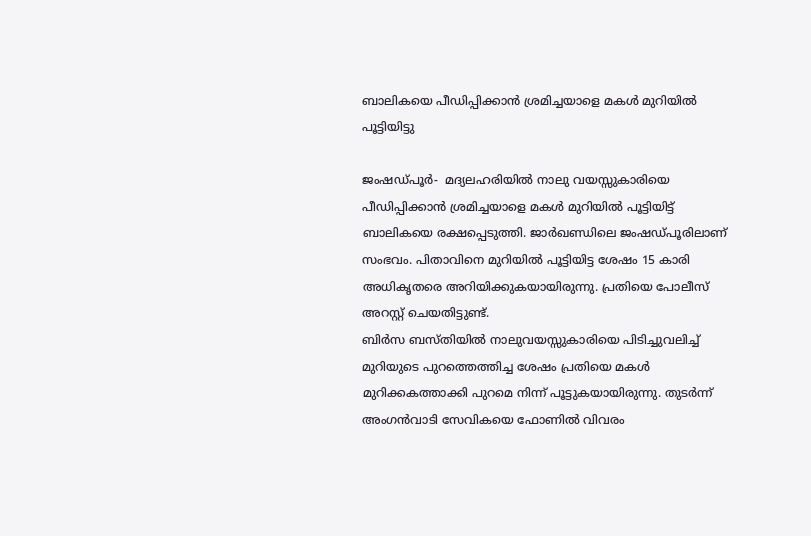ബാലികയെ പീഡിപ്പിക്കാന്‍ ശ്രമിച്ചയാളെ മകള്‍ മുറിയില്‍ പൂട്ടിയിട്ടു

ജംഷഡ്പൂര്‍-  മദ്യലഹരിയില്‍ നാലു വയസ്സുകാരിയെ പീഡിപ്പിക്കാന്‍ ശ്രമിച്ചയാളെ മകള്‍ മുറിയില്‍ പൂട്ടിയിട്ട് ബാലികയെ രക്ഷപ്പെടുത്തി. ജാര്‍ഖണ്ഡിലെ ജംഷഡ്പൂരിലാണ് സംഭവം. പിതാവിനെ മുറിയില്‍ പൂട്ടിയിട്ട ശേഷം 15 കാരി അധികൃതരെ അറിയിക്കുകയായിരുന്നു. പ്രതിയെ പോലീസ് അറസ്റ്റ് ചെയതിട്ടുണ്ട്.
ബിര്‍സ ബസ്തിയില്‍ നാലുവയസ്സുകാരിയെ പിടിച്ചുവലിച്ച് മുറിയുടെ പുറത്തെത്തിച്ച ശേഷം പ്രതിയെ മകള്‍ മുറിക്കകത്താക്കി പുറമെ നിന്ന് പൂട്ടുകയായിരുന്നു. തുടര്‍ന്ന് അംഗന്‍വാടി സേവികയെ ഫോണില്‍ വിവരം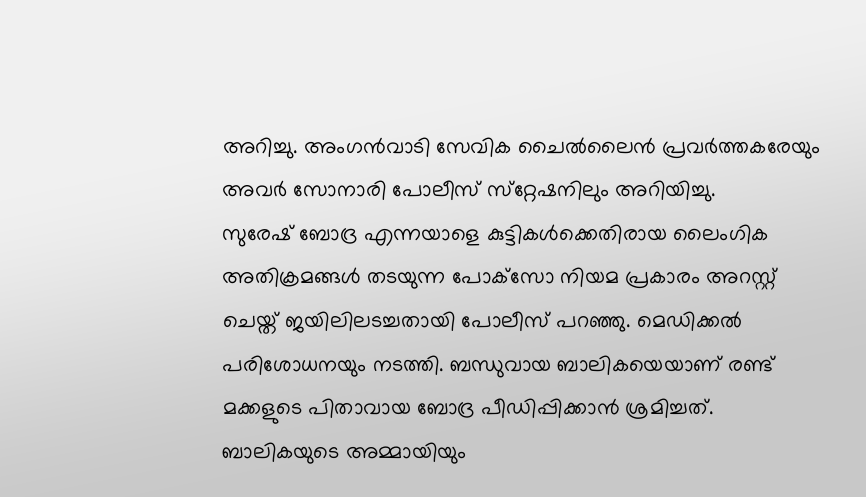അറിച്ചു. അംഗന്‍വാടി സേവിക ചൈല്‍ലൈന്‍ പ്രവര്‍ത്തകരേയും അവര്‍ സോനാരി പോലീസ് സ്‌റ്റേഷനിലും അറിയിച്ചു.
സുരേഷ് ബോദ്ര എന്നയാളെ കുട്ടികള്‍ക്കെതിരായ ലൈംഗിക അതിക്രമങ്ങള്‍ തടയുന്ന പോക്‌സോ നിയമ പ്രകാരം അറസ്റ്റ് ചെയ്ത് ജയിലിലടച്ചതായി പോലീസ് പറഞ്ഞു. മെഡിക്കല്‍ പരിശോധനയും നടത്തി. ബന്ധുവായ ബാലികയെയാണ് രണ്ട് മക്കളുടെ പിതാവായ ബോദ്ര പീഡിപ്പിക്കാന്‍ ശ്രമിച്ചത്.
ബാലികയുടെ അമ്മായിയും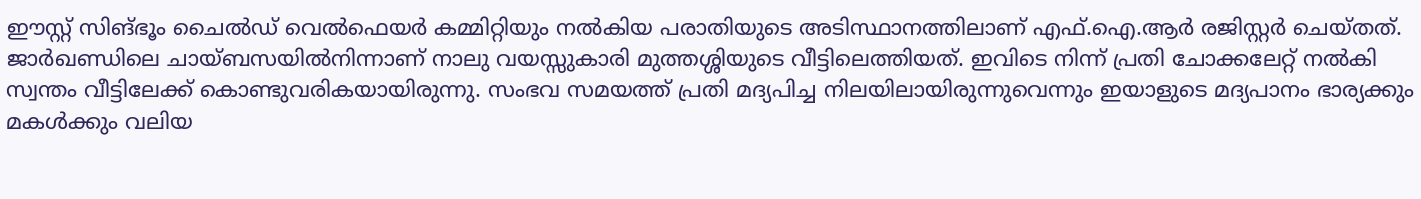ഈസ്റ്റ് സിങ്ഭൂം ചൈല്‍ഡ് വെല്‍ഫെയര്‍ കമ്മിറ്റിയും നല്‍കിയ പരാതിയുടെ അടിസ്ഥാനത്തിലാണ് എഫ്.ഐ.ആര്‍ രജിസ്റ്റര്‍ ചെയ്തത്.
ജാര്‍ഖണ്ഡിലെ ചായ്ബസയില്‍നിന്നാണ് നാലു വയസ്സുകാരി മുത്തശ്ശിയുടെ വീട്ടിലെത്തിയത്. ഇവിടെ നിന്ന് പ്രതി ചോക്കലേറ്റ് നല്‍കി സ്വന്തം വീട്ടിലേക്ക് കൊണ്ടുവരികയായിരുന്നു. സംഭവ സമയത്ത് പ്രതി മദ്യപിച്ച നിലയിലായിരുന്നുവെന്നും ഇയാളുടെ മദ്യപാനം ഭാര്യക്കും മകള്‍ക്കും വലിയ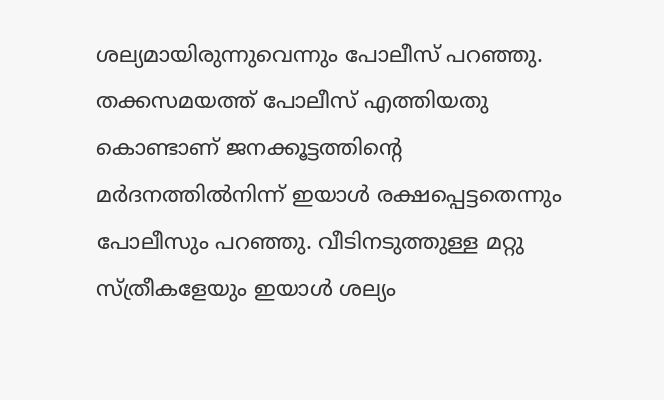ശല്യമായിരുന്നുവെന്നും പോലീസ് പറഞ്ഞു. തക്കസമയത്ത് പോലീസ് എത്തിയതു കൊണ്ടാണ് ജനക്കൂട്ടത്തിന്റെ മര്‍ദനത്തില്‍നിന്ന് ഇയാള്‍ രക്ഷപ്പെട്ടതെന്നും പോലീസും പറഞ്ഞു. വീടിനടുത്തുള്ള മറ്റു സ്ത്രീകളേയും ഇയാള്‍ ശല്യം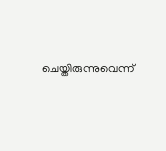ചെയ്തിരുന്നുവെന്ന്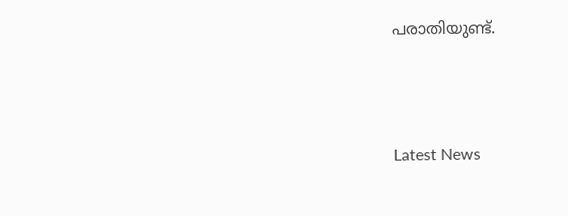പരാതിയുണ്ട്.





Latest News